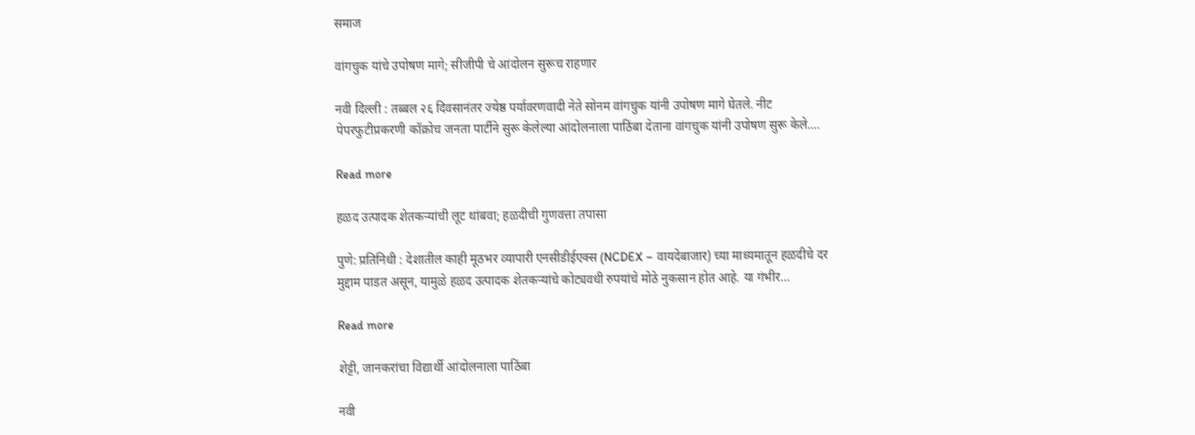समाज

वांगचुक यांचे उपोषण मागे; सीजीपी चे आंदोलन सुरूच राहणार

नवी दिल्ली : तब्बल २६ दिवसानंतर ज्येष्ठ पर्यावरणवादी नेते सोनम वांगचुक यांनी उपोषण मागे घेतले. नीट पेपरफुटीप्रकरणी कॉक्रोच जनता पार्टीने सुरू केलेल्या आंदोलनाला पाठिंबा देताना वांगचुक यांनी उपोषण सुरू केले.…

Read more

हळद उत्पादक शेतकऱ्यांची लूट थांबवा; हळदीची गुणवत्ता तपासा

पुणे: प्रतिनिधी : देशातील काही मूठभर व्यापारी एनसीडीईएक्स (NCDEX – वायदेबाजार) च्या माध्यमातून हळदीचे दर मुद्दाम पाडत असून, यामुळे हळद उत्पादक शेतकऱ्यांचे कोट्यवधी रुपयांचे मोठे नुकसान होत आहे. या गंभीर…

Read more

शेट्टी, जानकरांचा विद्यार्थी आंदोलनाला पाठिंबा

नवी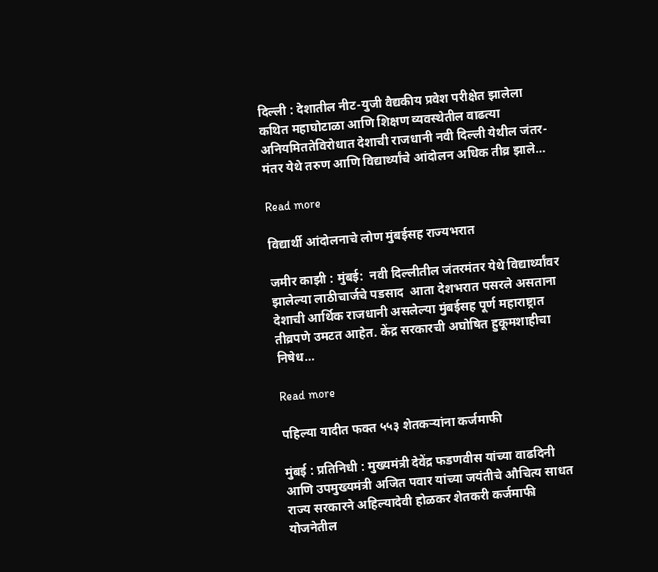दिल्ली : देशातील नीट-युजी वैद्यकीय प्रवेश परीक्षेत झालेला कथित महाघोटाळा आणि शिक्षण व्यवस्थेतील वाढत्या अनियमिततेविरोधात देशाची राजधानी नवी दिल्ली येथील जंतर-मंतर येथे तरुण आणि विद्यार्थ्यांचे आंदोलन अधिक तीव्र झाले…

Read more

विद्यार्थी आंदोलनाचे लोण मुंबईसह राज्यभरात

जमीर काझी : मुंबई:  नवी दिल्लीतील जंतरमंतर येथे विद्यार्थ्यांवर झालेल्या लाठीचार्जचे पडसाद  आता देशभरात पसरले असताना  देशाची आर्थिक राजधानी असलेल्या मुंबईसह पूर्ण महाराष्ट्रात  तीव्रपणे उमटत आहेत. केंद्र सरकारची अघोषित हुकूमशाहीचा निषेध…

Read more

पहिल्या यादीत फक्त ५५३ शेतकऱ्यांना कर्जमाफी

मुंबई : प्रतिनिधी : मुख्यमंत्री देवेंद्र फडणवीस यांच्या वाढदिनी आणि उपमुख्यमंत्री अजित पवार यांच्या जयंतीचे औचित्य साधत राज्य सरकारने अहिल्यादेवी होळकर शेतकरी कर्जमाफी योजनेतील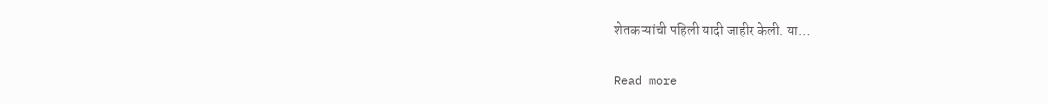शेतकऱ्यांची पहिली यादी जाहीर केली. या…

Read more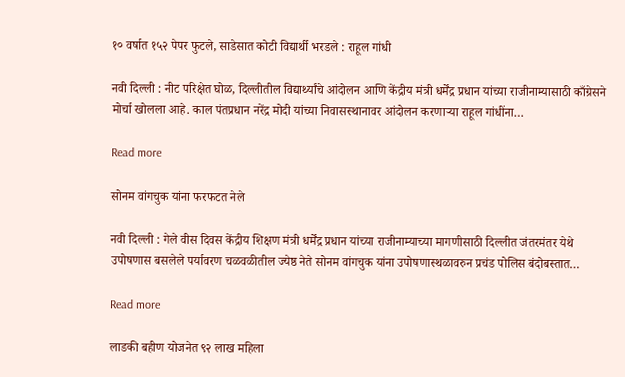१० वर्षात १५२ पेपर फुटले, साडेसात कोटी विद्यार्थी भरडले : राहूल गांधी

नवी दिल्ली : नीट परिक्षेत घोळ, दिल्लीतील विद्यार्थ्यांचे आंदोलन आणि केंद्रीय मंत्री धर्मेंद्र प्रधान यांच्या राजीनाम्यासाठी काँग्रेसने मोर्चा खोलला आहे. काल पंतप्रधान नरेंद्र मोदी यांच्या निवासस्थानावर आंदोलन करणाऱ्या राहूल गांधींना…

Read more

सोनम वांगचुक यांना फरफटत नेले

नवी दिल्ली : गेले वीस दिवस केंद्रीय शिक्षण मंत्री धर्मेंद्र प्रधान यांच्या राजीनाम्याच्या मागणीसाठी दिल्लीत जंतरमंतर येथे उपोषणास बसलेले पर्यावरण चळवळीतील ज्येष्ठ नेते सोनम वांगचुक यांना उपोषणास्थळावरुन प्रचंड पोलिस बंदोबस्तात…

Read more

लाडकी बहीण योजनेत ९२ लाख महिला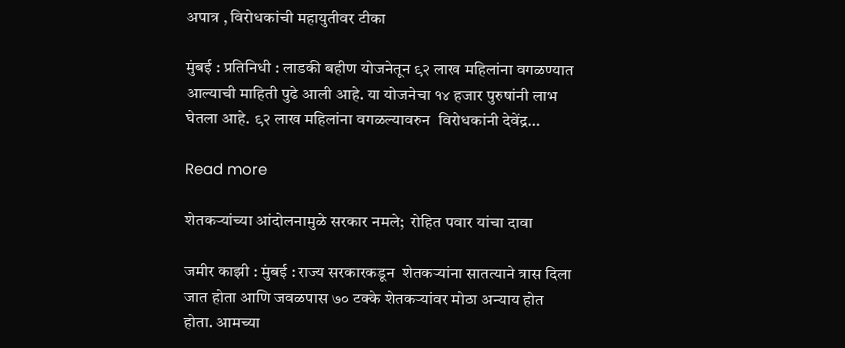अपात्र , विरोधकांची महायुतीवर टीका

मुंबई : प्रतिनिधी : लाडकी बहीण योजनेतून ९२ लाख महिलांना वगळण्यात आल्याची माहिती पुढे आली आहे. या योजनेचा १४ हजार पुरुषांनी लाभ घेतला आहे. ९२ लाख महिलांना वगळल्यावरुन  विरोधकांनी देवेंद्र…

Read more

शेतकऱ्यांच्या आंदोलनामुळे सरकार नमले;  रोहित पवार यांचा दावा

जमीर काझी : मुंबई : राज्य सरकारकडून  शेतकऱ्यांना सातत्याने त्रास दिला जात होता आणि जवळपास ७० टक्के शेतकऱ्यांवर मोठा अन्याय होत होता. आमच्या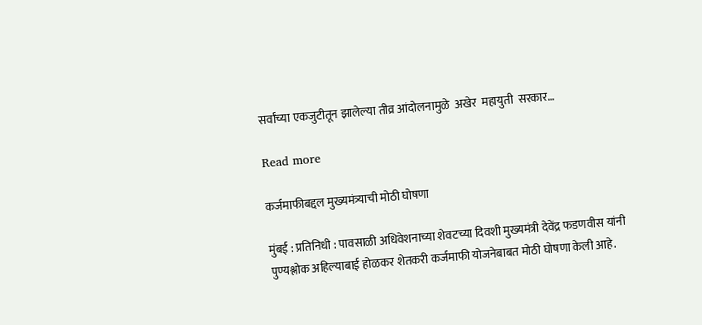सर्वांच्या एकजुटीतून झालेल्या तीव्र आंदोलनामुळे  अखेर  महायुती  सरकार…

Read more

कर्जमाफीबद्दल मुख्यमंत्र्याची मोठी घोषणा

मुंबई : प्रतिनिधी : पावसाळी अधिवेशनाच्या शेवटच्या दिवशी मुख्यमंत्री देवेंद्र फडणवीस यांनी पुण्यश्लोक अहिल्याबाई होळकर शेतकरी कर्जमाफी योजनेबाबत मोठी घोषणा केली आहे.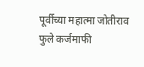पूर्वीच्या महात्मा जोतीराव फुले कर्जमाफी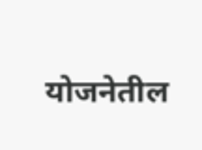योजनेतील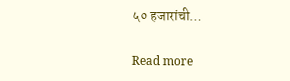५० हजारांची…

Read more